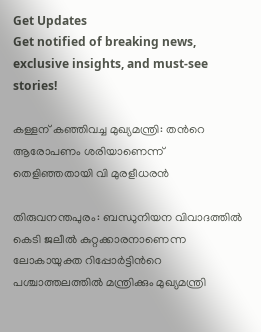Get Updates
Get notified of breaking news, exclusive insights, and must-see stories!

കള്ളന് കഞ്ഞിവച്ച മുഖ്യമന്ത്രി: തന്‍റെ ആരോപണം ശരിയാണെന്ന് തെളിഞ്ഞതായി വി മുരളീധരന്‍

തിരുവനന്തപുരം: ബന്ധുനിയന വിവാദത്തില്‍ കെടി ജലീല്‍ കുറ്റക്കാരനാണെന്ന ലോകായുക്ത റിപ്പോര്‍ട്ടിന്‍റെ പശ്ചാത്തലത്തില്‍ മന്ത്രിക്കും മുഖ്യമന്ത്രി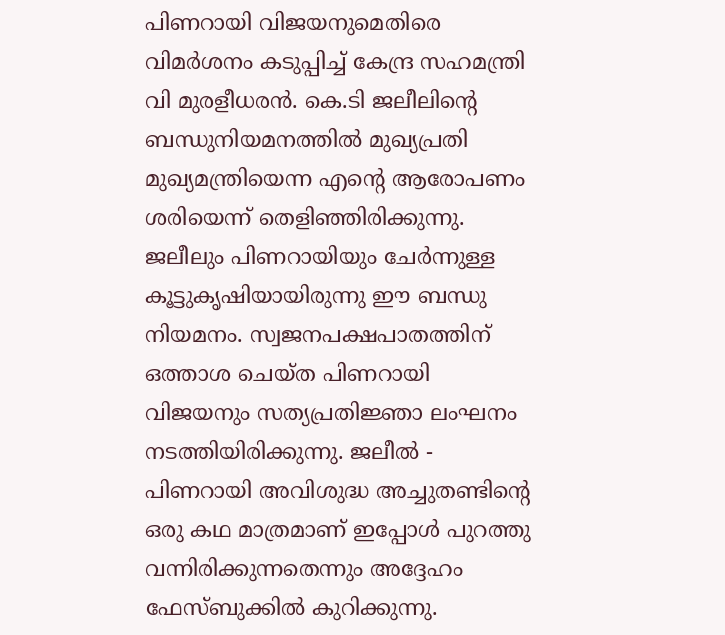പിണറായി വിജയനുമെതിരെ വിമര്‍ശനം കടുപ്പിച്ച് കേന്ദ്ര സഹമന്ത്രി വി മുരളീധരന്‍. കെ.ടി ജലീലിന്റെ ബന്ധുനിയമനത്തിൽ മുഖ്യപ്രതി മുഖ്യമന്ത്രിയെന്ന എന്റെ ആരോപണം ശരിയെന്ന് തെളിഞ്ഞിരിക്കുന്നു. ജലീലും പിണറായിയും ചേർന്നുള്ള കൂട്ടുകൃഷിയായിരുന്നു ഈ ബന്ധു നിയമനം. സ്വജനപക്ഷപാതത്തിന് ഒത്താശ ചെയ്ത പിണറായി വിജയനും സത്യപ്രതിജ്ഞാ ലംഘനം നടത്തിയിരിക്കുന്നു. ജലീൽ - പിണറായി അവിശുദ്ധ അച്ചുതണ്ടിന്റെ ഒരു കഥ മാത്രമാണ് ഇപ്പോൾ പുറത്തു വന്നിരിക്കുന്നതെന്നും അദ്ദേഹം ഫേസ്ബുക്കില്‍ കുറിക്കുന്നു.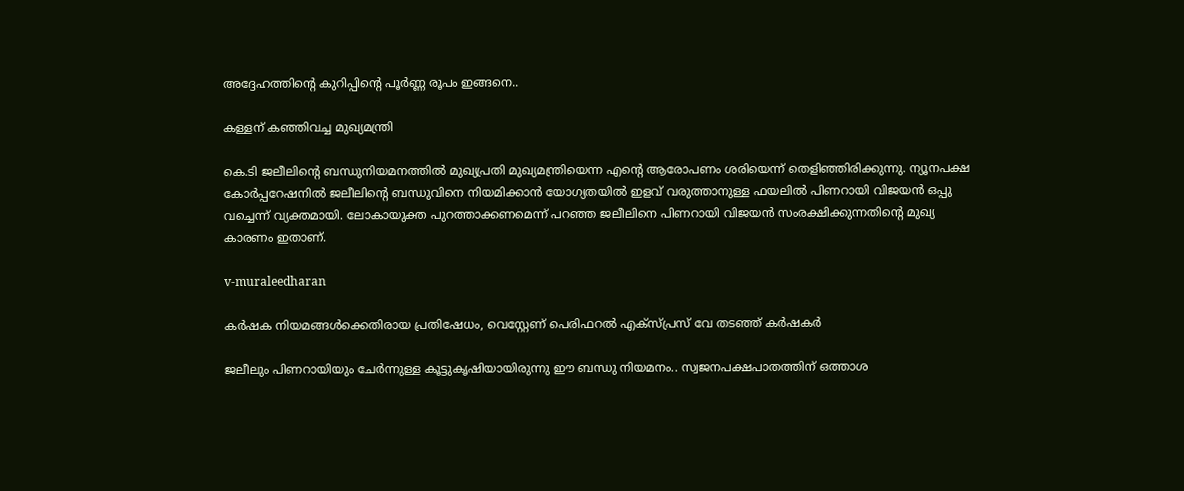അദ്ദേഹത്തിന്‍റെ കുറിപ്പിന്‍റെ പൂര്‍ണ്ണ രൂപം ഇങ്ങനെ..

കള്ളന് കഞ്ഞിവച്ച മുഖ്യമന്ത്രി

കെ.ടി ജലീലിന്റെ ബന്ധുനിയമനത്തിൽ മുഖ്യപ്രതി മുഖ്യമന്ത്രിയെന്ന എന്റെ ആരോപണം ശരിയെന്ന് തെളിഞ്ഞിരിക്കുന്നു. ന്യൂനപക്ഷ കോർപ്പറേഷനിൽ ജലീലിന്റെ ബന്ധുവിനെ നിയമിക്കാൻ യോഗ്യതയിൽ ഇളവ് വരുത്താനുള്ള ഫയലിൽ പിണറായി വിജയൻ ഒപ്പു വച്ചെന്ന് വ്യക്തമായി. ലോകായുക്ത പുറത്താക്കണമെന്ന് പറഞ്ഞ ജലീലിനെ പിണറായി വിജയൻ സംരക്ഷിക്കുന്നതിന്റെ മുഖ്യ കാരണം ഇതാണ്.

v-muraleedharan

കര്‍ഷക നിയമങ്ങള്‍ക്കെതിരായ പ്രതിഷേധം, വെസ്റ്റേണ് പെരിഫറല്‍ എക്‌സ്പ്രസ് വേ തടഞ്ഞ് കര്‍ഷകര്‍

ജലീലും പിണറായിയും ചേർന്നുള്ള കൂട്ടുകൃഷിയായിരുന്നു ഈ ബന്ധു നിയമനം.. സ്വജനപക്ഷപാതത്തിന് ഒത്താശ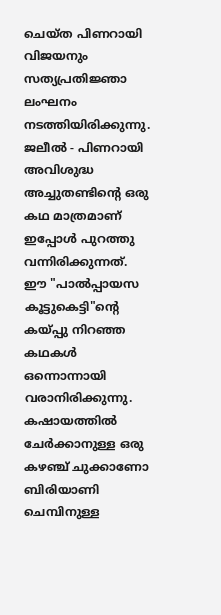ചെയ്ത പിണറായി വിജയനും സത്യപ്രതിജ്ഞാ ലംഘനം നടത്തിയിരിക്കുന്നു. ജലീൽ - പിണറായി അവിശുദ്ധ അച്ചുതണ്ടിന്റെ ഒരു കഥ മാത്രമാണ് ഇപ്പോൾ പുറത്തു വന്നിരിക്കുന്നത്. ഈ "പാൽപ്പായസ കൂട്ടുകെട്ടി"ന്റെ കയ്പ്പു നിറഞ്ഞ കഥകൾ ഒന്നൊന്നായി വരാനിരിക്കുന്നു. കഷായത്തിൽ ചേർക്കാനുള്ള ഒരു കഴഞ്ച് ചുക്കാണോ ബിരിയാണി ചെമ്പിനുള്ള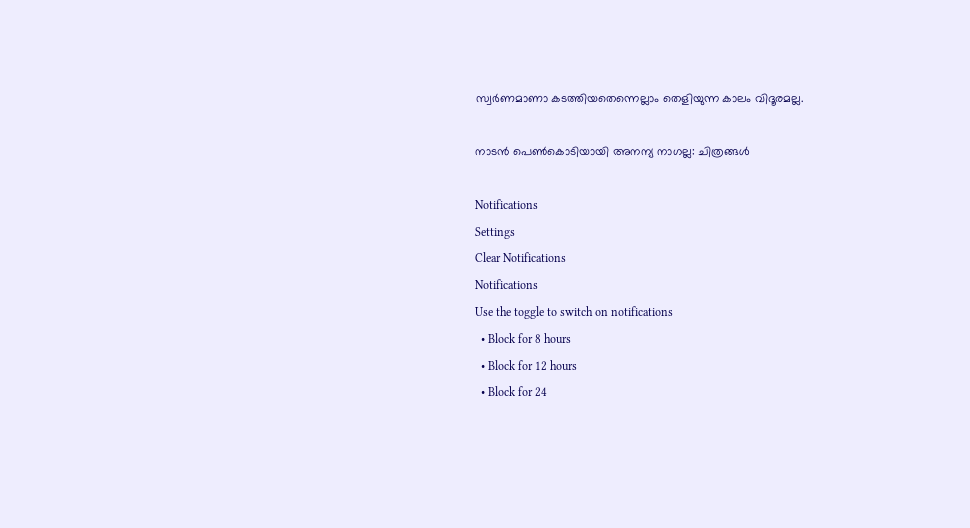സ്വർണമാണാ കടത്തിയതെന്നെല്ലാം തെളിയുന്ന കാലം വിദൂരമല്ല.

നാടന്‍ പെണ്‍കൊടിയായി അനന്യ നാഗല്ല: ചിത്രങ്ങള്‍

Notifications
Settings
Clear Notifications
Notifications
Use the toggle to switch on notifications
  • Block for 8 hours
  • Block for 12 hours
  • Block for 24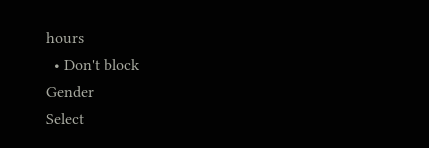hours
  • Don't block
Gender
Select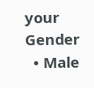your Gender
  • Male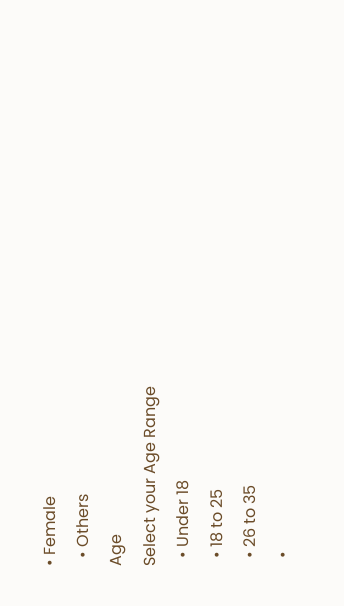• Female
  • Others
Age
Select your Age Range
  • Under 18
  • 18 to 25
  • 26 to 35
  •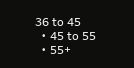36 to 45
  • 45 to 55
  • 55+